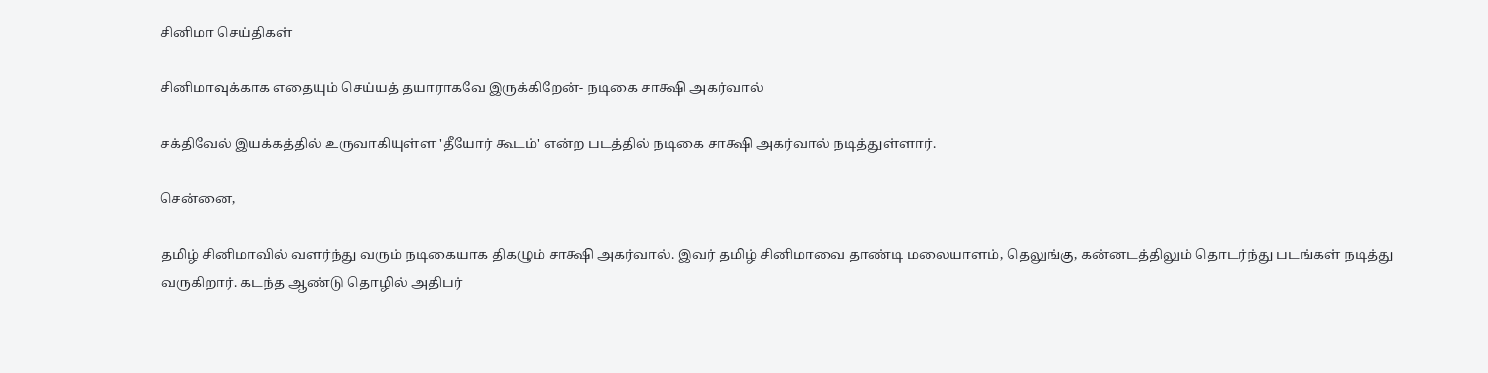சினிமா செய்திகள்

சினிமாவுக்காக எதையும் செய்யத் தயாராகவே இருக்கிறேன்- நடிகை சாக்ஷி அகர்வால்

சக்திவேல் இயக்கத்தில் உருவாகியுள்ள 'தீயோர் கூடம்' என்ற படத்தில் நடிகை சாக்ஷி அகர்வால் நடித்துள்ளார்.

சென்னை,

தமிழ் சினிமாவில் வளர்ந்து வரும் நடிகையாக திகழும் சாக்ஷி அகர்வால். இவர் தமிழ் சினிமாவை தாண்டி மலையாளம், தெலுங்கு, கன்னடத்திலும் தொடர்ந்து படங்கள் நடித்து வருகிறார். கடந்த ஆண்டு தொழில் அதிபர்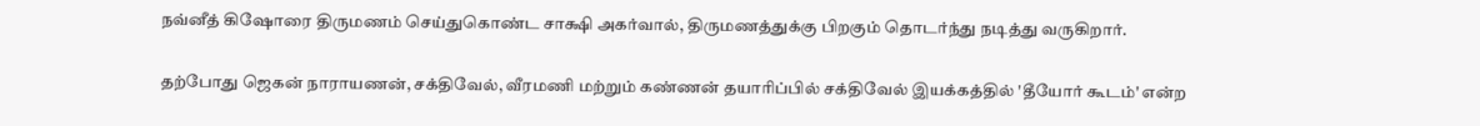நவ்னீத் கிஷோரை திருமணம் செய்துகொண்ட சாக்ஷி அகர்வால், திருமணத்துக்கு பிறகும் தொடர்ந்து நடித்து வருகிறார்.

தற்போது ஜெகன் நாராயணன், சக்திவேல், வீரமணி மற்றும் கண்ணன் தயாரிப்பில் சக்திவேல் இயக்கத்தில் 'தீயோர் கூடம்' என்ற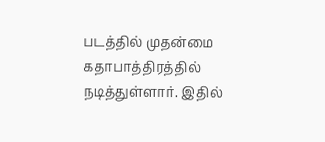படத்தில் முதன்மை கதாபாத்திரத்தில் நடித்துள்ளார். இதில்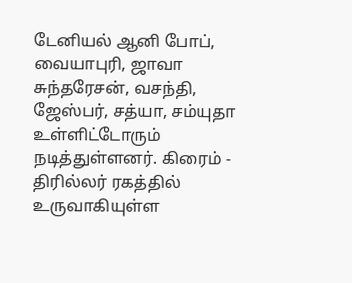டேனியல் ஆனி போப், வையாபுரி, ஜாவா சுந்தரேசன், வசந்தி, ஜேஸ்பர், சத்யா, சம்யுதா உள்ளிட்டோரும் நடித்துள்ளனர். கிரைம் - திரில்லர் ரகத்தில் உருவாகியுள்ள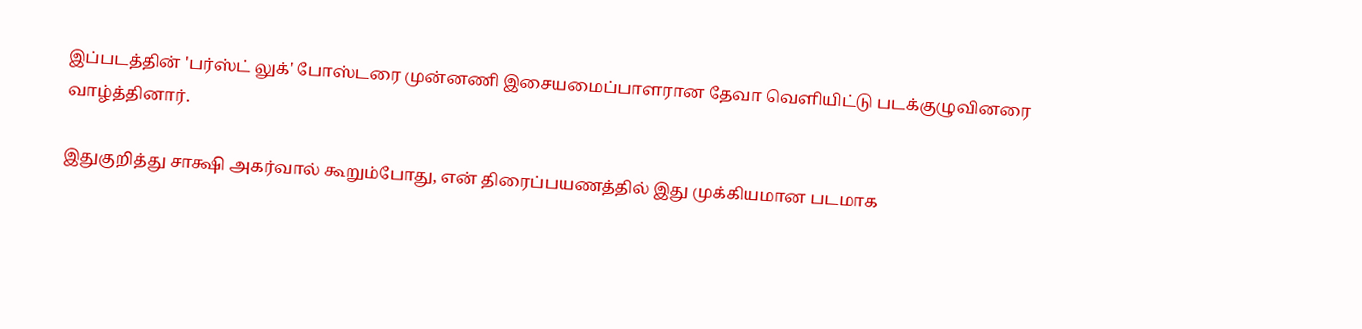இப்படத்தின் 'பர்ஸ்ட் லுக்' போஸ்டரை முன்னணி இசையமைப்பாளரான தேவா வெளியிட்டு படக்குழுவினரை வாழ்த்தினார்.

இதுகுறித்து சாக்ஷி அகர்வால் கூறும்போது, என் திரைப்பயணத்தில் இது முக்கியமான படமாக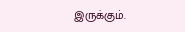இருக்கும்.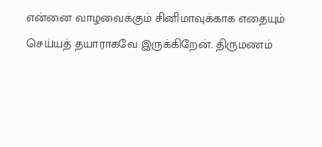என்னை வாழவைக்கும் சினிமாவுக்காக எதையும் செய்யத் தயாராகவே இருக்கிறேன். திருமணம்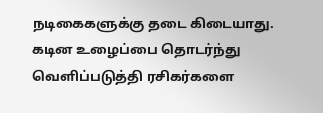நடிகைகளுக்கு தடை கிடையாது. கடின உழைப்பை தொடர்ந்து வெளிப்படுத்தி ரசிகர்களை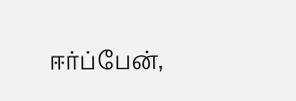ஈர்ப்பேன்,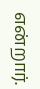என்றார்.